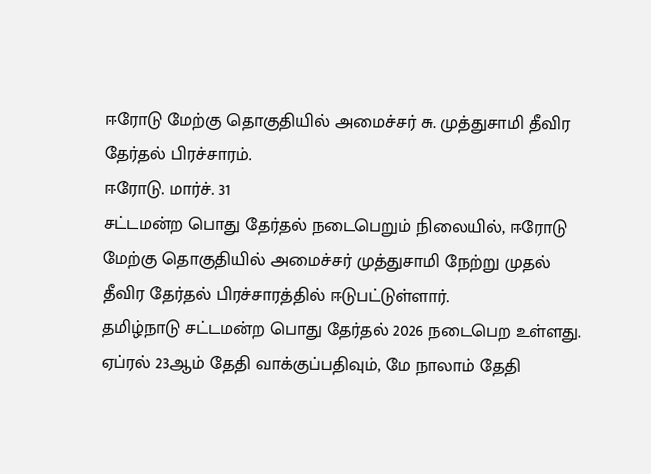ஈரோடு மேற்கு தொகுதியில் அமைச்சர் சு. முத்துசாமி தீவிர தேர்தல் பிரச்சாரம்.
ஈரோடு. மார்ச். 31
சட்டமன்ற பொது தேர்தல் நடைபெறும் நிலையில், ஈரோடு மேற்கு தொகுதியில் அமைச்சர் முத்துசாமி நேற்று முதல் தீவிர தேர்தல் பிரச்சாரத்தில் ஈடுபட்டுள்ளார்.
தமிழ்நாடு சட்டமன்ற பொது தேர்தல் 2026 நடைபெற உள்ளது. ஏப்ரல் 23ஆம் தேதி வாக்குப்பதிவும், மே நாலாம் தேதி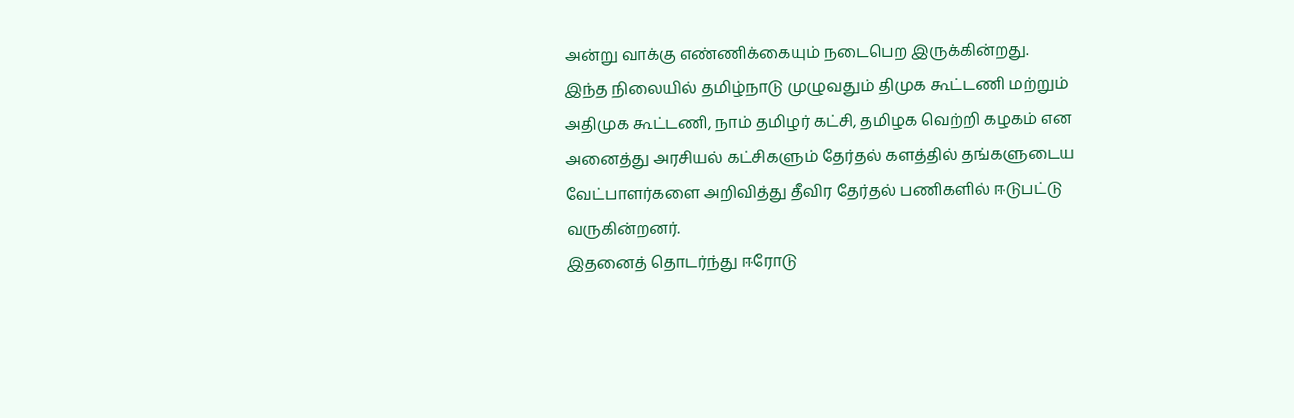அன்று வாக்கு எண்ணிக்கையும் நடைபெற இருக்கின்றது.
இந்த நிலையில் தமிழ்நாடு முழுவதும் திமுக கூட்டணி மற்றும் அதிமுக கூட்டணி, நாம் தமிழர் கட்சி, தமிழக வெற்றி கழகம் என அனைத்து அரசியல் கட்சிகளும் தேர்தல் களத்தில் தங்களுடைய வேட்பாளர்களை அறிவித்து தீவிர தேர்தல் பணிகளில் ஈடுபட்டு வருகின்றனர்.
இதனைத் தொடர்ந்து ஈரோடு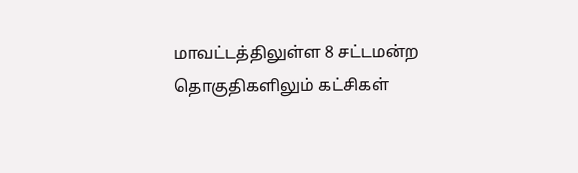மாவட்டத்திலுள்ள 8 சட்டமன்ற தொகுதிகளிலும் கட்சிகள்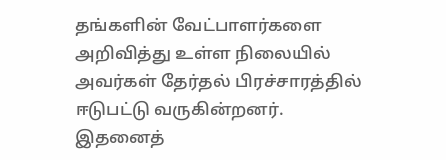தங்களின் வேட்பாளர்களை அறிவித்து உள்ள நிலையில் அவர்கள் தேர்தல் பிரச்சாரத்தில் ஈடுபட்டு வருகின்றனர்.
இதனைத்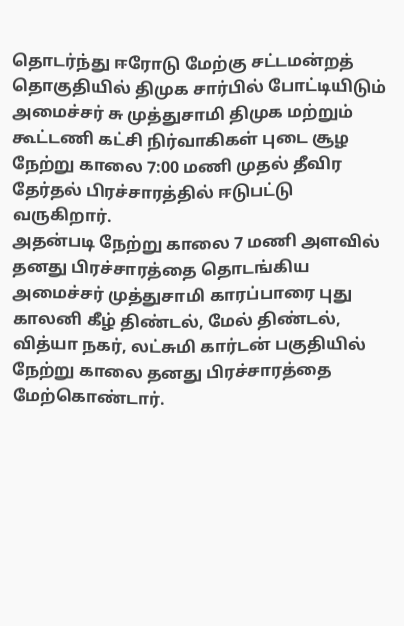தொடர்ந்து ஈரோடு மேற்கு சட்டமன்றத் தொகுதியில் திமுக சார்பில் போட்டியிடும் அமைச்சர் சு முத்துசாமி திமுக மற்றும் கூட்டணி கட்சி நிர்வாகிகள் புடை சூழ நேற்று காலை 7:00 மணி முதல் தீவிர தேர்தல் பிரச்சாரத்தில் ஈடுபட்டு வருகிறார்.
அதன்படி நேற்று காலை 7 மணி அளவில் தனது பிரச்சாரத்தை தொடங்கிய அமைச்சர் முத்துசாமி காரப்பாரை புது காலனி கீழ் திண்டல், மேல் திண்டல், வித்யா நகர், லட்சுமி கார்டன் பகுதியில் நேற்று காலை தனது பிரச்சாரத்தை மேற்கொண்டார்.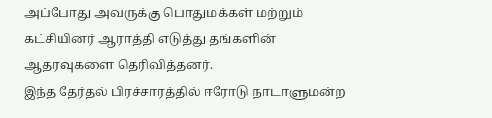அப்போது அவருக்கு பொதுமக்கள் மற்றும் கட்சியினர் ஆராத்தி எடுத்து தங்களின் ஆதரவுகளை தெரிவித்தனர்.
இந்த தேர்தல் பிரச்சாரத்தில் ஈரோடு நாடாளுமன்ற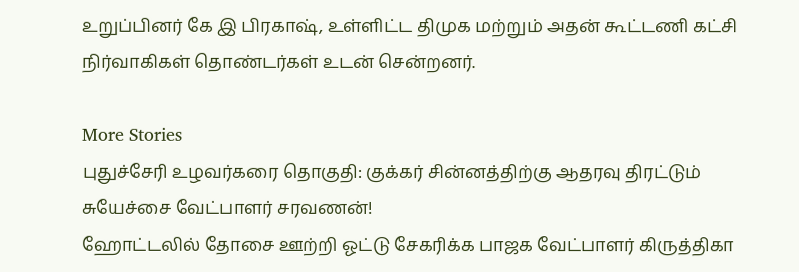உறுப்பினர் கே இ பிரகாஷ், உள்ளிட்ட திமுக மற்றும் அதன் கூட்டணி கட்சி நிர்வாகிகள் தொண்டர்கள் உடன் சென்றனர்.

More Stories
புதுச்சேரி உழவர்கரை தொகுதி: குக்கர் சின்னத்திற்கு ஆதரவு திரட்டும் சுயேச்சை வேட்பாளர் சரவணன்!
ஹோட்டலில் தோசை ஊற்றி ஓட்டு சேகரிக்க பாஜக வேட்பாளர் கிருத்திகா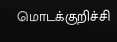மொடக்குறிச்சி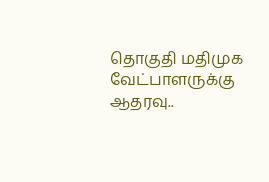தொகுதி மதிமுக வேட்பாளருக்கு ஆதரவு..